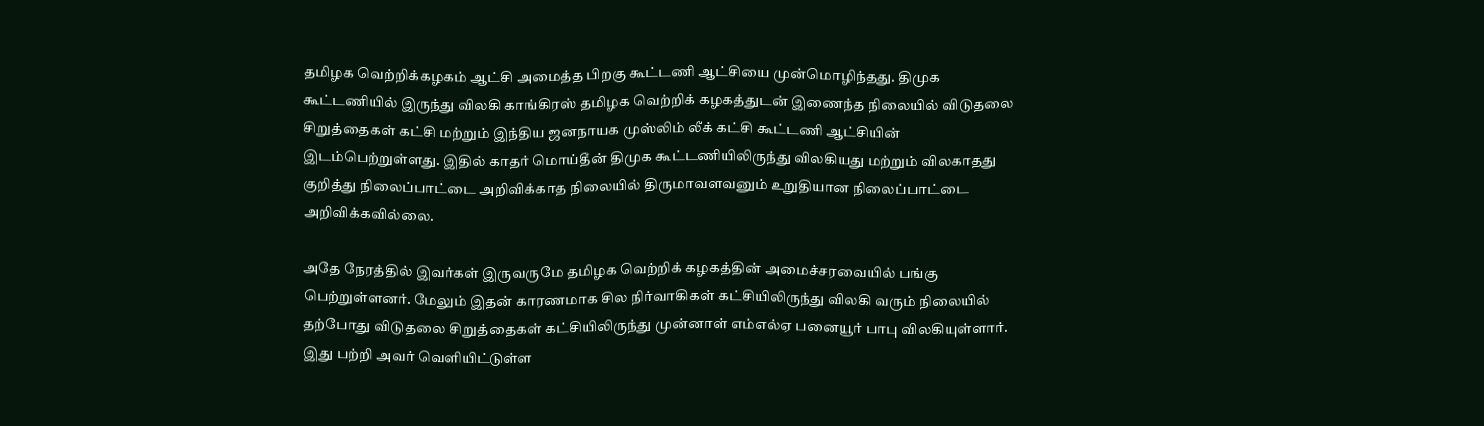தமிழக வெற்றிக்கழகம் ஆட்சி அமைத்த பிறகு கூட்டணி ஆட்சியை முன்மொழிந்தது. திமுக கூட்டணியில் இருந்து விலகி காங்கிரஸ் தமிழக வெற்றிக் கழகத்துடன் இணைந்த நிலையில் விடுதலை சிறுத்தைகள் கட்சி மற்றும் இந்திய ஜனநாயக முஸ்லிம் லீக் கட்சி கூட்டணி ஆட்சியின் இடம்பெற்றுள்ளது. இதில் காதர் மொய்தீன் திமுக கூட்டணியிலிருந்து விலகியது மற்றும் விலகாதது குறித்து நிலைப்பாட்டை அறிவிக்காத நிலையில் திருமாவளவனும் உறுதியான நிலைப்பாட்டை அறிவிக்கவில்லை.

அதே நேரத்தில் இவர்கள் இருவருமே தமிழக வெற்றிக் கழகத்தின் அமைச்சரவையில் பங்கு பெற்றுள்ளனர். மேலும் இதன் காரணமாக சில நிர்வாகிகள் கட்சியிலிருந்து விலகி வரும் நிலையில் தற்போது விடுதலை சிறுத்தைகள் கட்சியிலிருந்து முன்னாள் எம்எல்ஏ பனையூர் பாபு விலகியுள்ளார். இது பற்றி அவர் வெளியிட்டுள்ள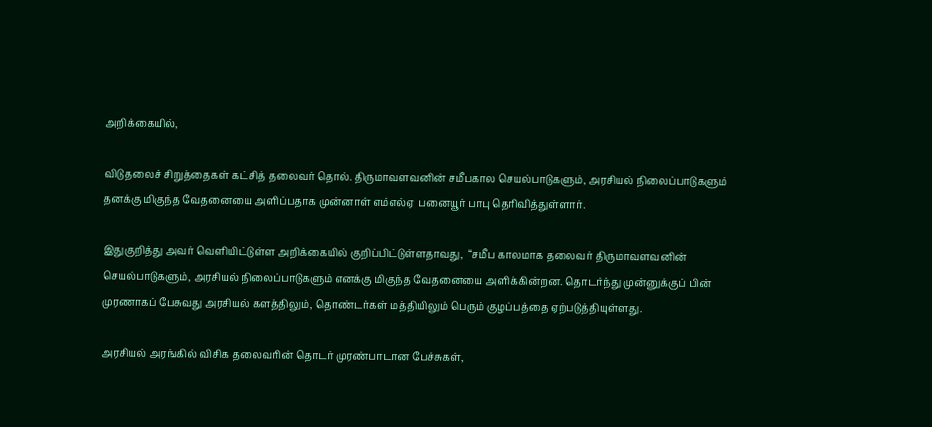அறிக்கையில்,

விடுதலைச் சிறுத்தைகள் கட்சித் தலைவர் தொல். திருமாவளவனின் சமீபகால செயல்பாடுகளும், அரசியல் நிலைப்பாடுகளும் தனக்கு மிகுந்த வேதனையை அளிப்பதாக முன்னாள் எம்எல்ஏ  பனையூர் பாபு தெரிவித்துள்ளார்.

இதுகுறித்து அவர் வெளியிட்டுள்ள அறிக்கையில் குறிப்பிட்டுள்ளதாவது,  “சமீப காலமாக தலைவர் திருமாவளவனின் செயல்பாடுகளும், அரசியல் நிலைப்பாடுகளும் எனக்கு மிகுந்த வேதனையை அளிக்கின்றன. தொடர்ந்து முன்னுக்குப் பின் முரணாகப் பேசுவது அரசியல் களத்திலும், தொண்டர்கள் மத்தியிலும் பெரும் குழப்பத்தை ஏற்படுத்தியுள்ளது.

அரசியல் அரங்கில் விசிக தலைவரின் தொடர் முரண்பாடான பேச்சுகள்,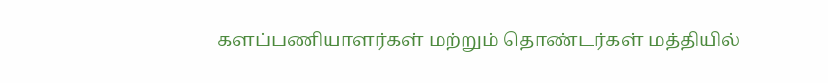களப்பணியாளர்கள் மற்றும் தொண்டர்கள் மத்தியில்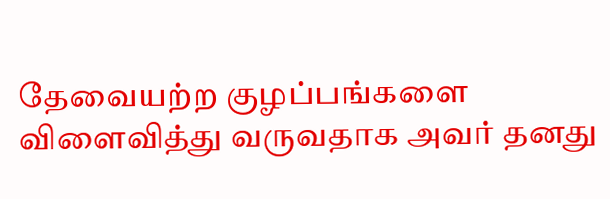தேவையற்ற குழப்பங்களை விளைவித்து வருவதாக அவர் தனது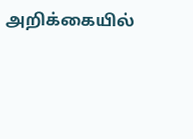அறிக்கையில்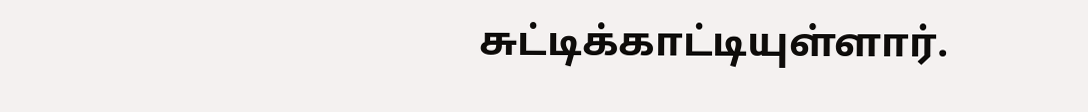சுட்டிக்காட்டியுள்ளார்.